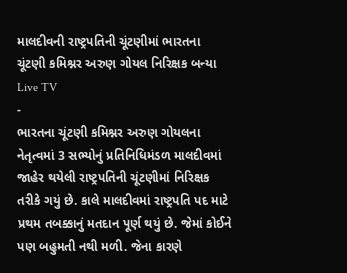માલદીવની રાષ્ટ્રપતિની ચૂંટણીમાં ભારતના ચૂંટણી કમિશ્નર અરુણ ગોયલ નિરિક્ષક બન્યા
Live TV
-
ભારતના ચૂંટણી કમિશ્નર અરુણ ગોયલના નેતૃત્વમાં 3 સભ્યોનું પ્રતિનિધિમંડળ માલદીવમાં જાહેર થયેલી રાષ્ટ્રપતિની ચૂંટણીમાં નિરિક્ષક તરીકે ગયું છે. કાલે માલદીવમાં રાષ્ટ્રપતિ પદ માટે પ્રથમ તબક્કાનું મતદાન પૂર્ણ થયું છે. જેમાં કોઈને પણ બહુમતી નથી મળી. જેના કારણે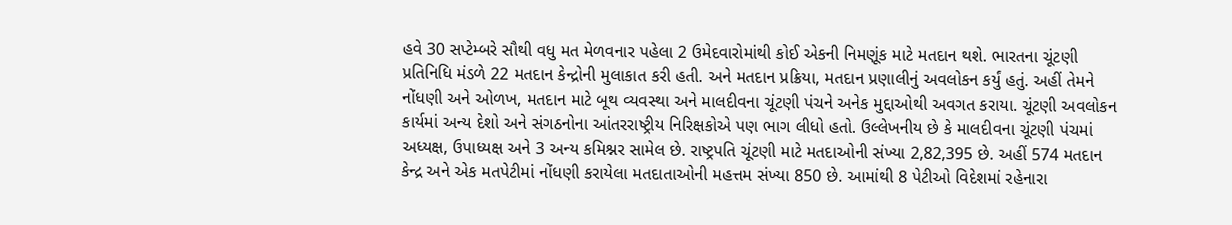હવે 30 સપ્ટેમ્બરે સૌથી વધુ મત મેળવનાર પહેલા 2 ઉમેદવારોમાંથી કોઈ એકની નિમણૂંક માટે મતદાન થશે. ભારતના ચૂંટણી પ્રતિનિધિ મંડળે 22 મતદાન કેન્દ્રોની મુલાકાત કરી હતી. અને મતદાન પ્રક્રિયા, મતદાન પ્રણાલીનું અવલોકન કર્યું હતું. અહીં તેમને નોંધણી અને ઓળખ, મતદાન માટે બૂથ વ્યવસ્થા અને માલદીવના ચૂંટણી પંચને અનેક મુદ્દાઓથી અવગત કરાયા. ચૂંટણી અવલોકન કાર્યમાં અન્ય દેશો અને સંગઠનોના આંતરરાષ્ટ્રીય નિરિક્ષકોએ પણ ભાગ લીધો હતો. ઉલ્લેખનીય છે કે માલદીવના ચૂંટણી પંચમાં અધ્યક્ષ, ઉપાધ્યક્ષ અને 3 અન્ય કમિશ્નર સામેલ છે. રાષ્ટ્રપતિ ચૂંટણી માટે મતદાઓની સંખ્યા 2,82,395 છે. અહીં 574 મતદાન કેન્દ્ર અને એક મતપેટીમાં નોંધણી કરાયેલા મતદાતાઓની મહત્તમ સંખ્યા 850 છે. આમાંથી 8 પેટીઓ વિદેશમાં રહેનારા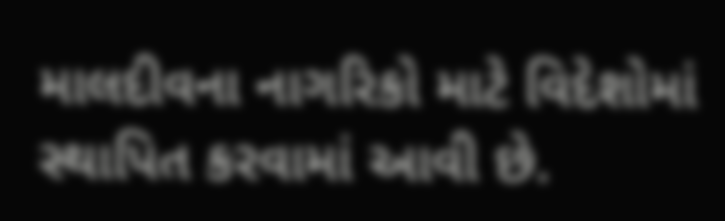માલદીવના નાગરિકો માટે વિદેશોમાં સ્થાપિત કરવામાં આવી છે.